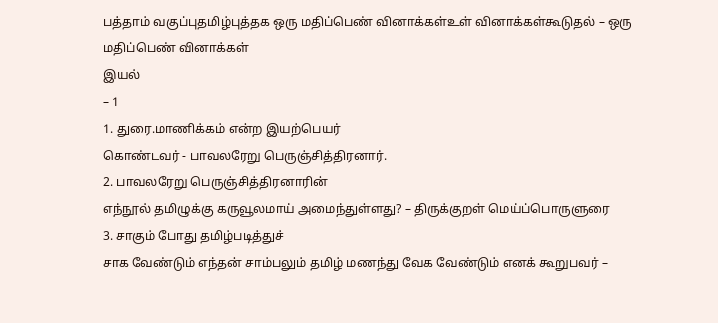பத்தாம் வகுப்புதமிழ்புத்தக ஒரு மதிப்பெண் வினாக்கள்உள் வினாக்கள்கூடுதல் – ஒரு மதிப்பெண் வினாக்கள்
இயல்
– 1
1. துரை.மாணிக்கம் என்ற இயற்பெயர்
கொண்டவர் - பாவலரேறு பெருஞ்சித்திரனார்.
2. பாவலரேறு பெருஞ்சித்திரனாரின்
எந்நூல் தமிழுக்கு கருவூலமாய் அமைந்துள்ளது? – திருக்குறள் மெய்ப்பொருளுரை
3. சாகும் போது தமிழ்படித்துச்
சாக வேண்டும் எந்தன் சாம்பலும் தமிழ் மணந்து வேக வேண்டும் எனக் கூறுபவர் –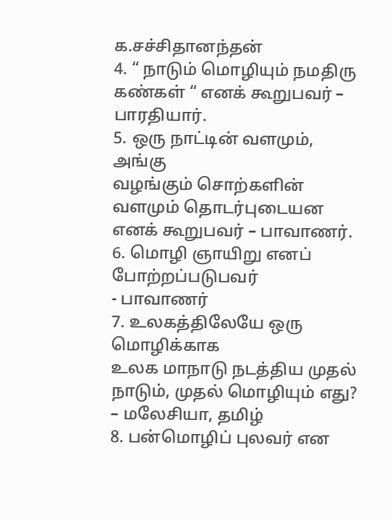க.சச்சிதானந்தன்
4. “ நாடும் மொழியும் நமதிரு
கண்கள் “ எனக் கூறுபவர் – பாரதியார்.
5. ஒரு நாட்டின் வளமும், அங்கு
வழங்கும் சொற்களின் வளமும் தொடர்புடையன எனக் கூறுபவர் – பாவாணர்.
6. மொழி ஞாயிறு எனப் போற்றப்படுபவர்
- பாவாணர்
7. உலகத்திலேயே ஒரு மொழிக்காக
உலக மாநாடு நடத்திய முதல் நாடும், முதல் மொழியும் எது? – மலேசியா, தமிழ்
8. பன்மொழிப் புலவர் என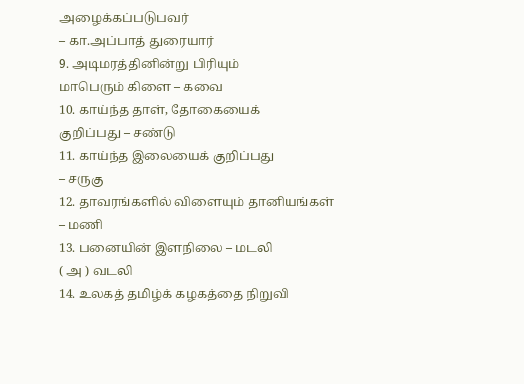அழைக்கப்படுபவர்
– கா.அப்பாத் துரையார்
9. அடிமரத்தினின்று பிரியும்
மாபெரும் கிளை – கவை
10. காய்ந்த தாள், தோகையைக்
குறிப்பது – சண்டு
11. காய்ந்த இலையைக் குறிப்பது
– சருகு
12. தாவரங்களில் விளையும் தானியங்கள்
– மணி
13. பனையின் இளநிலை – மடலி
( அ ) வடலி
14. உலகத் தமிழ்க் கழகத்தை நிறுவி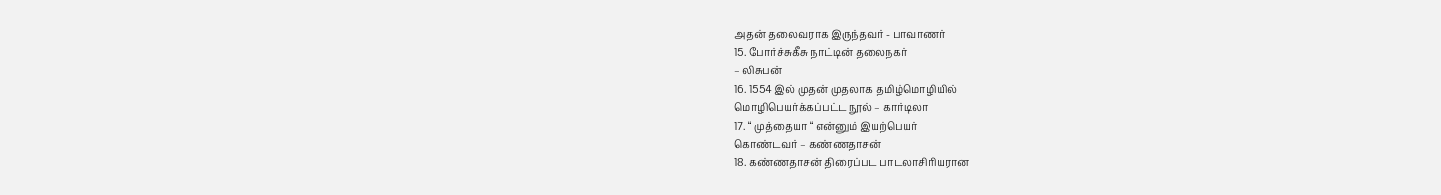அதன் தலைவராக இருந்தவர் - பாவாணர்
15. போர்ச்சுகீசு நாட்டின் தலைநகர்
– லிசுபன்
16. 1554 இல் முதன் முதலாக தமிழ்மொழியில்
மொழிபெயர்க்கப்பட்ட நூல் – கார்டிலா
17. “ முத்தையா “ என்னும் இயற்பெயர்
கொண்டவர் – கண்ணதாசன்
18. கண்ணதாசன் திரைப்பட பாடலாசிரியரான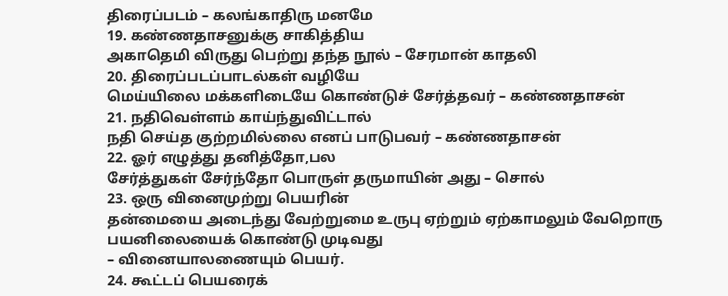திரைப்படம் – கலங்காதிரு மனமே
19. கண்ணதாசனுக்கு சாகித்திய
அகாதெமி விருது பெற்று தந்த நூல் – சேரமான் காதலி
20. திரைப்படப்பாடல்கள் வழியே
மெய்யிலை மக்களிடையே கொண்டுச் சேர்த்தவர் – கண்ணதாசன்
21. நதிவெள்ளம் காய்ந்துவிட்டால்
நதி செய்த குற்றமில்லை எனப் பாடுபவர் – கண்ணதாசன்
22. ஓர் எழுத்து தனித்தோ,பல
சேர்த்துகள் சேர்ந்தோ பொருள் தருமாயின் அது – சொல்
23. ஒரு வினைமுற்று பெயரின்
தன்மையை அடைந்து வேற்றுமை உருபு ஏற்றும் ஏற்காமலும் வேறொரு பயனிலையைக் கொண்டு முடிவது
– வினையாலணையும் பெயர்.
24. கூட்டப் பெயரைக்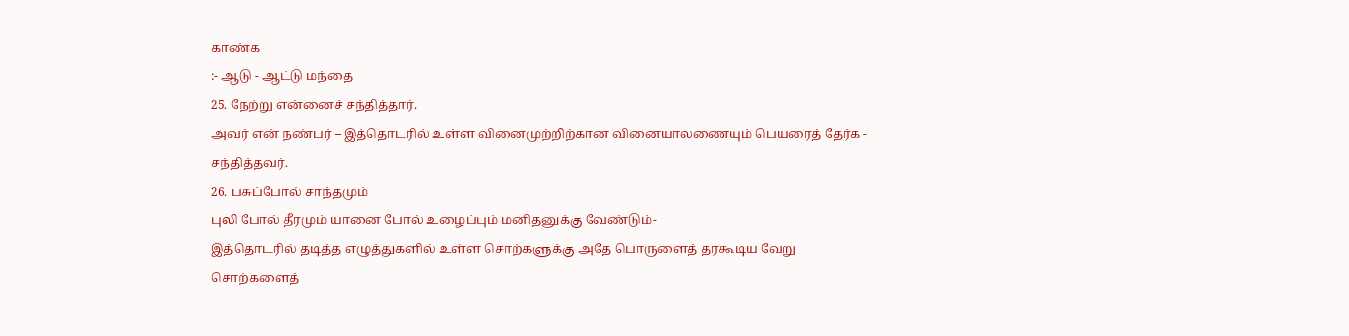காண்க
:- ஆடு - ஆட்டு மந்தை
25. நேற்று என்னைச் சந்தித்தார்.
அவர் என் நண்பர் – இத்தொடரில் உள்ள வினைமுற்றிற்கான வினையாலணையும் பெயரைத் தேர்க - சந்தித்தவர்.
26. பசுப்போல் சாந்தமும்
புலி போல் தீரமும் யானை போல் உழைப்பும் மனிதனுக்கு வேண்டும்-
இத்தொடரில் தடித்த எழுத்துகளில் உள்ள சொற்களுக்கு அதே பொருளைத் தரகூடிய வேறு சொற்களைத்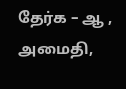தேர்க – ஆ , அமைதி,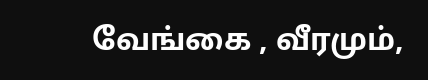வேங்கை , வீரமும்,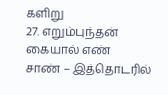களிறு
27. எறும்புந்தன் கையால் எண்
சாண் – இத்தொடரில்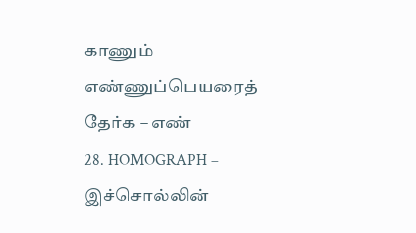காணும் எண்ணுப்பெயரைத் தேர்க – எண்
28. HOMOGRAPH – இச்சொல்லின்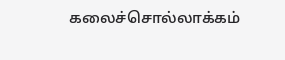கலைச்சொல்லாக்கம்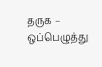தருக – ஒப்பெழுத்து